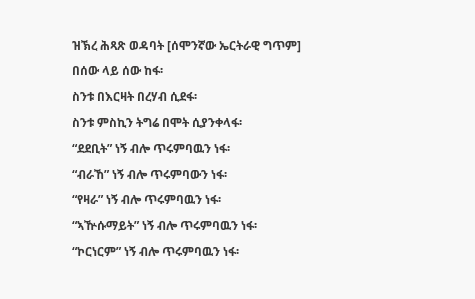ዝኽረ ሕጻጽ ወዳባት [ሰሞንኛው ኤርትራዊ ግጥም]
በሰው ላይ ሰው ከፋ፡
ስንቱ በእርዛት በረሃብ ሲደፋ፡
ስንቱ ምስኪን ትግሬ በሞት ሲያንቀላፋ፡
“ደደቢት” ነኝ ብሎ ጥሩምባዉን ነፋ፡
“ብራኸ” ነኝ ብሎ ጥሩምባውን ነፋ፡
“የዛራ” ነኝ ብሎ ጥሩምባዉን ነፋ፡
“ኣዅሱማይት” ነኝ ብሎ ጥሩምባዉን ነፋ፡
“ኮርነርም” ነኝ ብሎ ጥሩምባዉን ነፋ፡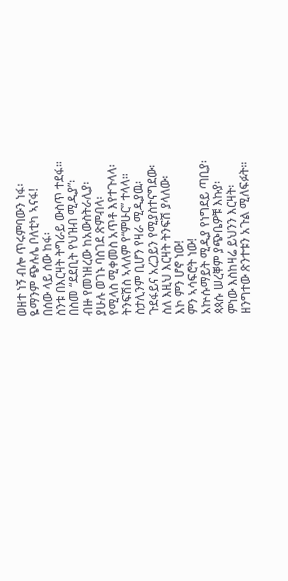ወዘተ ነኝ ብሎ ጥሩምባውን ነፋ፡
ዬማንም ጭሉሌ ቦለቲካ ኣናፋ!
በሰው ላይ ሰው ከፋ፡
ስንቱ በእርዛት ትግራይ ውስጥ ተደፋ።
በስመ “ደደቢት የህዝብ ሚዲያ”፡
ብዙ የመነዘረው ከአውስትራሊያ፡
ያሁሉ ወገኑ ባስገደ ጽምብላ፡
የሚላስ ሚቀመስ አጥቶ እየተጉላላ፡
ትንፍሽስ ኣላለም የ“ምሁር” ተላላ።
ስታሊንም ቢሆን የዛራ ሚዲያዉ፡
ጉደፋይና አረጋይን የሚያስተናግደው፡
ስለ እዚህ እርዛት ትንፍሽ ያላለው፡
እኮ ምን ሆኖ ነው!
ምን ኣሳፍሮት ነው!
አኵሱማይት ሚዲያ የነግደይ ጣቢያ፡
ጳጳሱ ሠረቐም ያጭቤዎቹ እኩያ፡
ምነው እስከዛሬ ይህንን እርዛት፡
ዘንግተው ጽንተቱን አጉል ሚለፍፉት።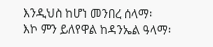እንዲህስ ከሆነ መንበረ ሰላማ፡
እኮ ምን ይለየዋል ከዳንኤል ዓላማ፡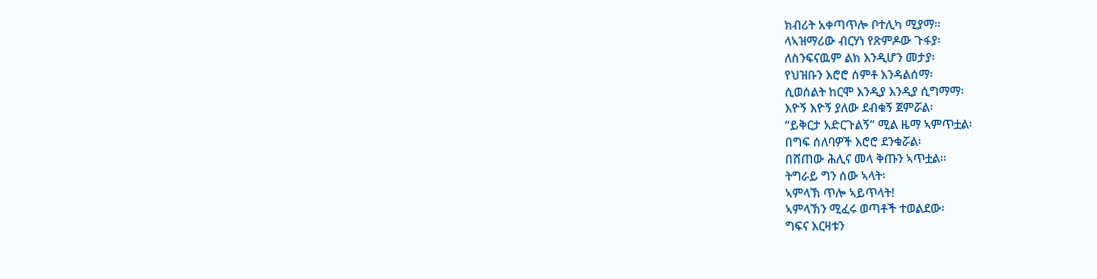ክብሪት አቀጣጥሎ ቦተሊካ ሚያማ።
ላኣዝማሪው ብርሃነ የጽምዶው ጉፋያ፡
ለስንፍናዉም ልክ እንዲሆን መታያ፡
የህዝቡን እሮሮ ሰምቶ እንዳልሰማ፡
ሲወሰልት ከርሞ እንዲያ እንዲያ ሲግማማ፡
እዮኝ እዮኝ ያለው ደብቁኝ ጀምሯል፡
“ይቅርታ አድርጉልኝ” ሚል ዜማ ኣምጥቷል፡
በግፍ ሰለባዎች እሮሮ ደንቁሯል፡
በሸጠው ሕሊና መላ ቅጡን ኣጥቷል።
ትግራይ ግን ሰው ኣላት፡
ኣምላኽ ጥሎ ኣይጥላት!
ኣምላኽን ሚፈሩ ወጣቶች ተወልደው፡
ግፍና እርዛቱን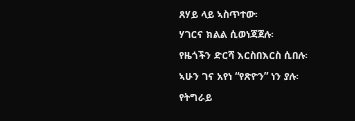ጸሃይ ላይ ኣስጥተው፡
ሃገርና ክልል ሲወነጃጀሉ፡
የዜጎችን ድርሻ እርስበእርስ ሲበሉ፡
ኣሁን ገና አየነ “የጽዮን” ነን ያሉ፡
የትግራይ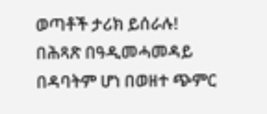ወጣቶች ታሪክ ይሰራሉ!
በሕጻጽ በዓዲመሓመዳይ በዳባትም ሆነ በወዘተ ጭምር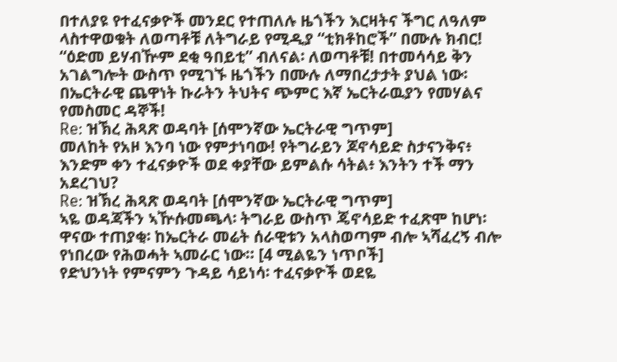በተለያዩ የተፈናቃዮች መንደር የተጠለሉ ዜጎችን እርዛትና ችግር ለዓለም ላስተዋወቁት ለወጣቶቹ ለትግራይ የሚዲያ “ቲክቶከሮች” በሙሉ ክብር!
“ዕድመ ይሃብዅም ደቂ ዓበይቲ” ብለናል፡ ለወጣቶቹ! በተመሳሳይ ቅን አገልግሎት ውስጥ የሚገኙ ዜጎችን በሙሉ ለማበረታታት ያህል ነው፡ በኤርትራዊ ጨዋነት ኩራትን ትህትና ጭምር እኛ ኤርትራዉያን የመሃልና የመስመር ዳኞች!
Re: ዝኽረ ሕጻጽ ወዳባት [ሰሞንኛው ኤርትራዊ ግጥም]
መለከት የአዞ እንባ ነው የምታነባው! የትግራይን ጆኖሳይድ ስታናንቅና፥ እንድም ቀን ተፈናቃዮች ወደ ቀያቸው ይምልሱ ሳትል፥ እንትን ተች ማን አደረገህ?
Re: ዝኽረ ሕጻጽ ወዳባት [ሰሞንኛው ኤርትራዊ ግጥም]
ኣዬ ወዳጃችን ኣዅሱመጫላ፡ ትግራይ ውስጥ ጄኖሳይድ ተፈጽሞ ከሆነ፡ ዋናው ተጠያቂ፡ ከኤርትራ መሬት ሰራዊቱን አላስወጣም ብሎ ኣሻፈረኝ ብሎ የነበረው የሕወሓት ኣመራር ነው። [4 ሚልዬን ነጥቦች]
የድህንነት የምናምን ጉዳይ ሳይነሳ፡ ተፈናቃዮች ወደዬ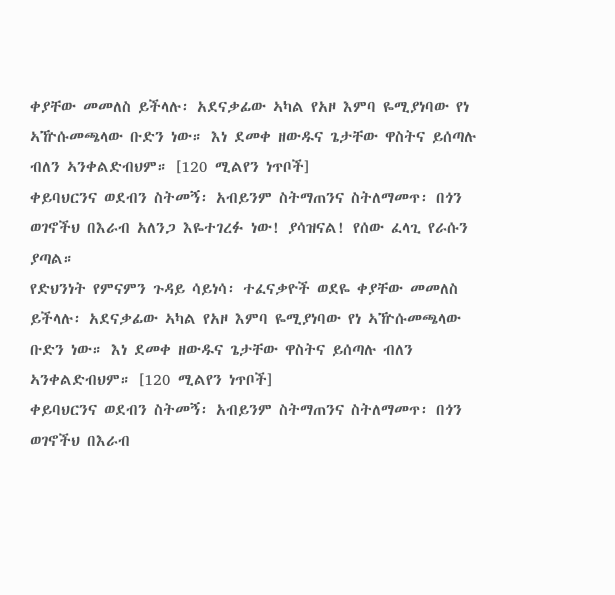ቀያቸው መመለስ ይችላሉ፡ አደናቃፊው ኣካል የአዞ እምባ ዬሚያነባው የነ ኣዅሱመጫላው ቡድን ነው። እነ ደመቀ ዘውዱና ጌታቸው ዋስትና ይሰጣሉ ብለን ኣንቀልድብህም። [120 ሚልየን ነጥቦች]
ቀይባህርንና ወደብን ስትመኝ፡ አብይንም ስትማጠንና ስትለማመጥ፡ በጎን ወገኖችህ በእራብ አለንጋ እዬተገረፉ ነው! ያሳዝናል! የሰው ፈላጊ የራሱን ያጣል።
የድህንነት የምናምን ጉዳይ ሳይነሳ፡ ተፈናቃዮች ወደዬ ቀያቸው መመለስ ይችላሉ፡ አደናቃፊው ኣካል የአዞ እምባ ዬሚያነባው የነ ኣዅሱመጫላው ቡድን ነው። እነ ደመቀ ዘውዱና ጌታቸው ዋስትና ይሰጣሉ ብለን ኣንቀልድብህም። [120 ሚልየን ነጥቦች]
ቀይባህርንና ወደብን ስትመኝ፡ አብይንም ስትማጠንና ስትለማመጥ፡ በጎን ወገኖችህ በእራብ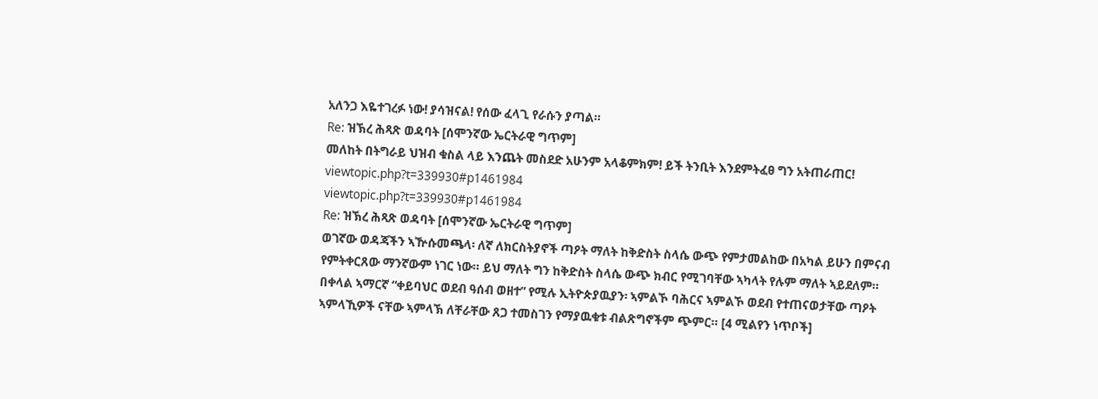አለንጋ እዬተገረፉ ነው! ያሳዝናል! የሰው ፈላጊ የራሱን ያጣል።
Re: ዝኽረ ሕጻጽ ወዳባት [ሰሞንኛው ኤርትራዊ ግጥም]
መለከት በትግራይ ህዝብ ቁስል ላይ እንጨት መስደድ አሁንም አላቆምክም! ይች ትንቢት እንደምትፈፀ ግን አትጠራጠር!
viewtopic.php?t=339930#p1461984
viewtopic.php?t=339930#p1461984
Re: ዝኽረ ሕጻጽ ወዳባት [ሰሞንኛው ኤርትራዊ ግጥም]
ወገኛው ወዳጃችን ኣዅሱመጫላ፡ ለኛ ለክርስትያኖች ጣዖት ማለት ከቅድስት ስላሴ ውጭ የምታመልከው በአካል ይሁን በምናብ የምትቀርጸው ማንኛውም ነገር ነው። ይህ ማለት ግን ከቅድስት ስላሴ ውጭ ክብር የሚገባቸው ኣካላት የሉም ማለት ኣይደለም።
በቀላል ኣማርኛ “ቀይባህር ወደብ ዓሰብ ወዘተ” የሚሉ ኢትዮጵያዉያን፡ ኣምልኾ ባሕርና ኣምልኾ ወደብ የተጠናወታቸው ጣዖት ኣምላኺዎች ናቸው ኣምላኽ ለቸራቸው ጸጋ ተመስገን የማያዉቁቱ ብልጽግኖችም ጭምር። [4 ሚልየን ነጥቦች]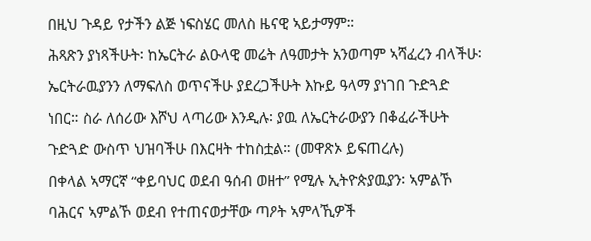በዚህ ጉዳይ የታችን ልጅ ነፍስሄር መለስ ዜናዊ ኣይታማም።
ሕጻጽን ያነጻችሁት፡ ከኤርትራ ልዑላዊ መሬት ለዓመታት አንወጣም ኣሻፈረን ብላችሁ፡ ኤርትራዉያንን ለማፍለስ ወጥናችሁ ያደረጋችሁት እኩይ ዓላማ ያነገበ ጉድጓድ ነበር። ስራ ለሰሪው እሾህ ላጣሪው እንዲሉ፡ ያዉ ለኤርትራውያን በቆፈራችሁት ጉድጓድ ውስጥ ህዝባችሁ በእርዛት ተከስቷል። (መዋጽኦ ይፍጠረሉ)
በቀላል ኣማርኛ “ቀይባህር ወደብ ዓሰብ ወዘተ” የሚሉ ኢትዮጵያዉያን፡ ኣምልኾ ባሕርና ኣምልኾ ወደብ የተጠናወታቸው ጣዖት ኣምላኺዎች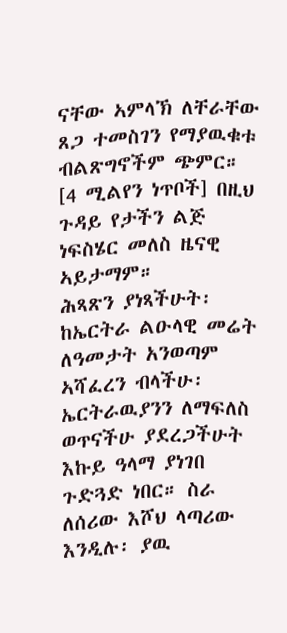ናቸው ኣምላኽ ለቸራቸው ጸጋ ተመስገን የማያዉቁቱ ብልጽግኖችም ጭምር። [4 ሚልየን ነጥቦች] በዚህ ጉዳይ የታችን ልጅ ነፍስሄር መለስ ዜናዊ ኣይታማም።
ሕጻጽን ያነጻችሁት፡ ከኤርትራ ልዑላዊ መሬት ለዓመታት አንወጣም ኣሻፈረን ብላችሁ፡ ኤርትራዉያንን ለማፍለስ ወጥናችሁ ያደረጋችሁት እኩይ ዓላማ ያነገበ ጉድጓድ ነበር። ስራ ለሰሪው እሾህ ላጣሪው እንዲሉ፡ ያዉ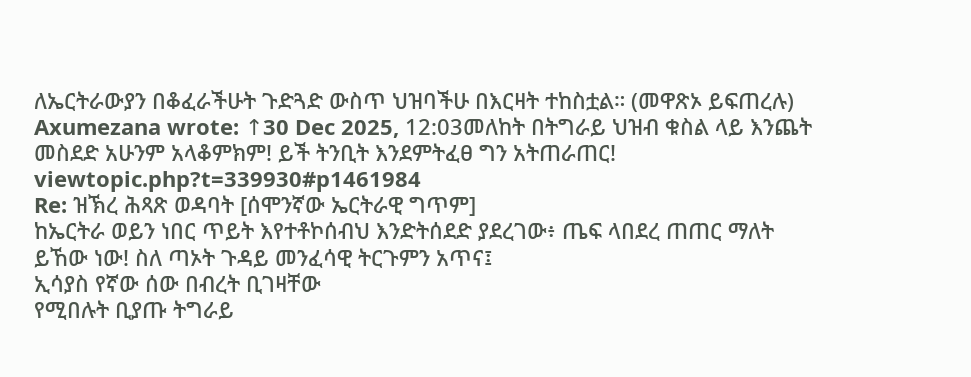ለኤርትራውያን በቆፈራችሁት ጉድጓድ ውስጥ ህዝባችሁ በእርዛት ተከስቷል። (መዋጽኦ ይፍጠረሉ)
Axumezana wrote: ↑30 Dec 2025, 12:03መለከት በትግራይ ህዝብ ቁስል ላይ እንጨት መስደድ አሁንም አላቆምክም! ይች ትንቢት እንደምትፈፀ ግን አትጠራጠር!
viewtopic.php?t=339930#p1461984
Re: ዝኽረ ሕጻጽ ወዳባት [ሰሞንኛው ኤርትራዊ ግጥም]
ከኤርትራ ወይን ነበር ጥይት እየተቶኮሰብህ እንድትሰደድ ያደረገው፥ ጤፍ ላበደረ ጠጠር ማለት ይኸው ነው! ስለ ጣኦት ጉዳይ መንፈሳዊ ትርጉምን አጥና፤
ኢሳያስ የኛው ሰው በብረት ቢገዛቸው
የሚበሉት ቢያጡ ትግራይ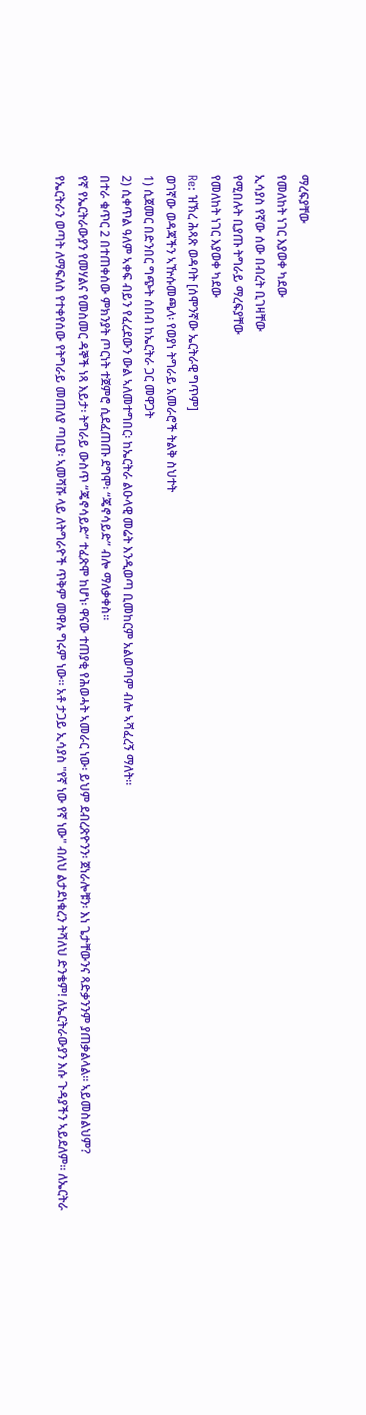ማረፍያቸው
የመለከት ነገር እያወቀ ካደው
ኢሳያስ የኛው ሰው በብረት ቢገዛቸው
የሚበሉት ቢያጡ ትግራይ ማረፍያቸው
የመለከት ነገር እያወቀ ካደው
Re: ዝኽረ ሕጻጽ ወዳባት [ሰሞንኛው ኤርትራዊ ግጥም]
ወገኛው ወዳጃችን ኣዅሱመጫላ፡ የወያነ ትግራይ አመራሮች ትልቅ ስህተት
1) ሲጀመር በድንበር ግጭት ሰበብ ከኤርትራ ጋር መዋጋት
2) ሲቀጥል ዓለም ኣቀፍ ብይን የፈረደውን ውል ኣለመተግበር፡ ከኤርትራ ልዑላዊ መሬት እንዲወጣ ቢመከርም አልወጣም ብሎ ኣሻፈረኝ ማለት።
በተራ ቁጥር 2 በተጠቀሰው ምክንያት ጦርነት ተጀምሮ ሲደፈጠጡ ደግሞ፡ “ጄኖሳይድ” ብሎ ማለቃቀስ።
የኛ የኤርትራውያን የመሃልና የመስመር ዳኞች ነጻ እይታ፡ ትግራይ ውስጥ “ጄኖሳይድ” ተፈጽሞ ከሆነ፡ ዋናው ተጠያቂ የሕወሓት ኣመራር ነው፡ ይህም ደብረጽዮንን፡ ጀነራሎቹን፡ እነ ጌታቸውንና ጻድቃንንም ያጠቃልላል። ኣይመስልህም?
የኤርትራን ወጣት ለማፍለስ የተቀየሰው የትግራይ መጠለያ ጣቢያ፡ ኣመሻሹ ላይ ለትግራዮች ጥቅም መዋሉ ግሩም ነው። አቶ ታጋይ ኢሳያስ "የኛ ነው የኛ ነው" ብለህ ልታደነቁረን ትሻለህ ድንቄም! ለኤርትራውያን እሱ ጉዳያችን ኣይደለም። ለኤርትራ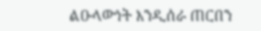ልዑላውነት እንዲሰራ ጠርበን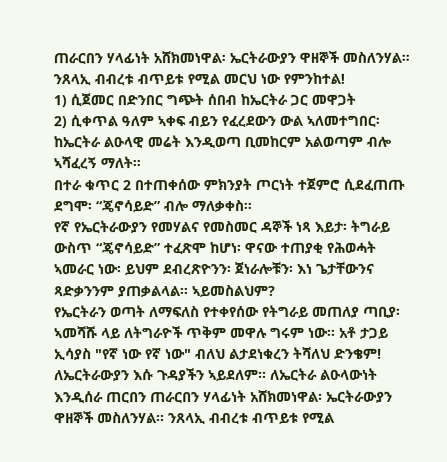ጠራርበን ሃላፊነት አሸክመነዋል፡ ኤርትራውያን ዋዘኞች መስለንሃል። ንጸላኢ ብብረቱ ብጥይቱ የሚል መርህ ነው የምንከተል!
1) ሲጀመር በድንበር ግጭት ሰበብ ከኤርትራ ጋር መዋጋት
2) ሲቀጥል ዓለም ኣቀፍ ብይን የፈረደውን ውል ኣለመተግበር፡ ከኤርትራ ልዑላዊ መሬት እንዲወጣ ቢመከርም አልወጣም ብሎ ኣሻፈረኝ ማለት።
በተራ ቁጥር 2 በተጠቀሰው ምክንያት ጦርነት ተጀምሮ ሲደፈጠጡ ደግሞ፡ “ጄኖሳይድ” ብሎ ማለቃቀስ።
የኛ የኤርትራውያን የመሃልና የመስመር ዳኞች ነጻ እይታ፡ ትግራይ ውስጥ “ጄኖሳይድ” ተፈጽሞ ከሆነ፡ ዋናው ተጠያቂ የሕወሓት ኣመራር ነው፡ ይህም ደብረጽዮንን፡ ጀነራሎቹን፡ እነ ጌታቸውንና ጻድቃንንም ያጠቃልላል። ኣይመስልህም?
የኤርትራን ወጣት ለማፍለስ የተቀየሰው የትግራይ መጠለያ ጣቢያ፡ ኣመሻሹ ላይ ለትግራዮች ጥቅም መዋሉ ግሩም ነው። አቶ ታጋይ ኢሳያስ "የኛ ነው የኛ ነው" ብለህ ልታደነቁረን ትሻለህ ድንቄም! ለኤርትራውያን እሱ ጉዳያችን ኣይደለም። ለኤርትራ ልዑላውነት እንዲሰራ ጠርበን ጠራርበን ሃላፊነት አሸክመነዋል፡ ኤርትራውያን ዋዘኞች መስለንሃል። ንጸላኢ ብብረቱ ብጥይቱ የሚል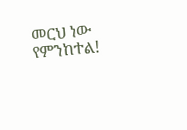መርህ ነው የምንከተል!